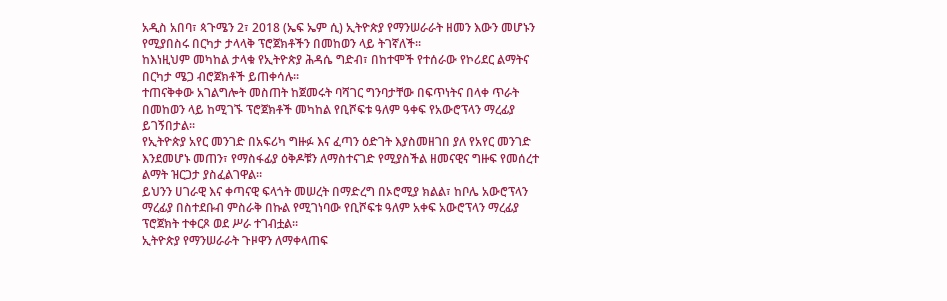አዲስ አበባ፣ ጳጉሜን 2፣ 2018 (ኤፍ ኤም ሲ) ኢትዮጵያ የማንሠራራት ዘመን እውን መሆኑን የሚያበስሩ በርካታ ታላላቅ ፕሮጀክቶችን በመከወን ላይ ትገኛለች፡፡
ከእነዚህም መካከል ታላቁ የኢትዮጵያ ሕዳሴ ግድብ፣ በከተሞች የተሰራው የኮሪደር ልማትና በርካታ ሜጋ ብሮጀክቶች ይጠቀሳሉ፡፡
ተጠናቅቀው አገልግሎት መስጠት ከጀመሩት ባሻገር ግንባታቸው በፍጥነትና በላቀ ጥራት በመከወን ላይ ከሚገኙ ፕሮጀክቶች መካከል የቢሾፍቱ ዓለም ዓቀፍ የአውሮፕላን ማረፊያ ይገኝበታል፡፡
የኢትዮጵያ አየር መንገድ በአፍሪካ ግዙፉ እና ፈጣን ዕድገት እያስመዘገበ ያለ የአየር መንገድ እንደመሆኑ መጠን፣ የማስፋፊያ ዕቅዶቹን ለማስተናገድ የሚያስችል ዘመናዊና ግዙፍ የመሰረተ ልማት ዝርጋታ ያስፈልገዋል።
ይህንን ሀገራዊ እና ቀጣናዊ ፍላጎት መሠረት በማድረግ በኦሮሚያ ክልል፣ ከቦሌ አውሮፕላን ማረፊያ በስተደቡብ ምስራቅ በኩል የሚገነባው የቢሾፍቱ ዓለም አቀፍ አውሮፕላን ማረፊያ ፕሮጀክት ተቀርጾ ወደ ሥራ ተገብቷል።
ኢትዮጵያ የማንሠራራት ጉዞዋን ለማቀላጠፍ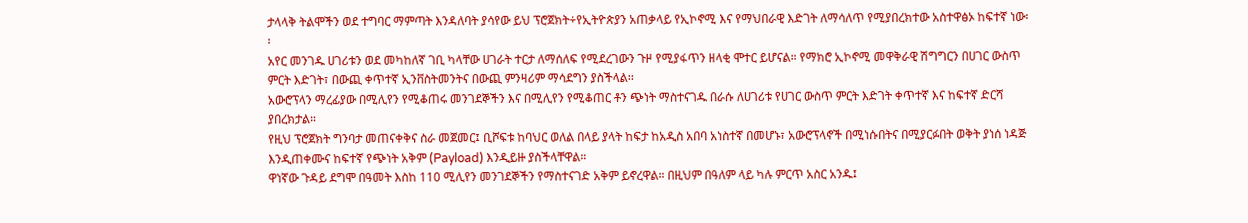ታላላቅ ትልሞችን ወደ ተግባር ማምጣት እንዳለባት ያሳየው ይህ ፕሮጀክት÷የኢትዮጵያን አጠቃላይ የኢኮኖሚ እና የማህበራዊ እድገት ለማሳለጥ የሚያበረክተው አስተዋፅኦ ከፍተኛ ነው፡፡
አየር መንገዱ ሀገሪቱን ወደ መካከለኛ ገቢ ካላቸው ሀገራት ተርታ ለማሰለፍ የሚደረገውን ጉዞ የሚያፋጥን ዘላቂ ሞተር ይሆናል። የማክሮ ኢኮኖሚ መዋቅራዊ ሽግግርን በሀገር ውስጥ ምርት እድገት፣ በውጪ ቀጥተኛ ኢንቨስትመንትና በውጪ ምንዛሪም ማሳደግን ያስችላል፡፡
አውሮፕላን ማረፊያው በሚሊየን የሚቆጠሩ መንገደኞችን እና በሚሊየን የሚቆጠር ቶን ጭነት ማስተናገዱ በራሱ ለሀገሪቱ የሀገር ውስጥ ምርት እድገት ቀጥተኛ እና ከፍተኛ ድርሻ ያበረክታል።
የዚህ ፕሮጀክት ግንባታ መጠናቀቅና ስራ መጀመር፤ ቢሾፍቱ ከባህር ወለል በላይ ያላት ከፍታ ከአዲስ አበባ አነስተኛ በመሆኑ፣ አውሮፕላኖች በሚነሱበትና በሚያርፉበት ወቅት ያነሰ ነዳጅ እንዲጠቀሙና ከፍተኛ የጭነት አቅም (Payload) እንዲይዙ ያስችላቸዋል።
ዋነኛው ጉዳይ ደግሞ በዓመት እስከ 110 ሚሊየን መንገደኞችን የማስተናገድ አቅም ይኖረዋል። በዚህም በዓለም ላይ ካሉ ምርጥ አስር አንዱ፤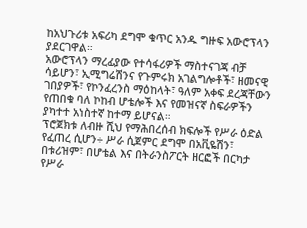ከአህጉሪቱ አፍሪካ ደግሞ ቁጥር አንዱ ግዙፍ አውሮፕላን ያደርገዋል።
አውሮፕላን ማረፊያው የተሳፋሪዎች ማስተናገጃ ብቻ ሳይሆን፣ ኢሚግሬሽንና የጉምሩክ አገልግሎቶች፣ ዘመናዊ ገበያዎች፣ የኮንፈረንስ ማዕከላት፣ ዓለም አቀፍ ደረጃቸውን የጠበቁ ባለ ኮከብ ሆቴሎች እና የመዝናኛ ስፍራዎችን ያካተተ አነስተኛ ከተማ ይሆናል።
ፕሮጀክቱ ለብዙ ሺህ የማሕበረሰብ ክፍሎች የሥራ ዕድል የፈጠረ ሲሆን÷ ሥራ ሲጀምር ደግሞ በአቪዬሽን፣ በቱሪዝም፣ በሆቴል እና በትራንስፖርት ዘርፎች በርካታ የሥራ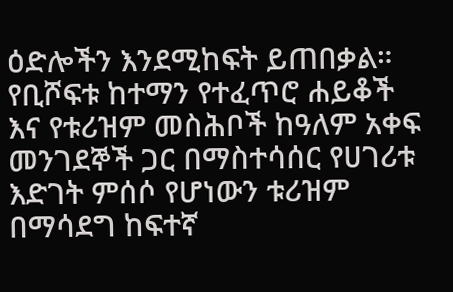ዕድሎችን እንደሚከፍት ይጠበቃል።
የቢሾፍቱ ከተማን የተፈጥሮ ሐይቆች እና የቱሪዝም መስሕቦች ከዓለም አቀፍ መንገደኞች ጋር በማስተሳሰር የሀገሪቱ እድገት ምሰሶ የሆነውን ቱሪዝም በማሳደግ ከፍተኛ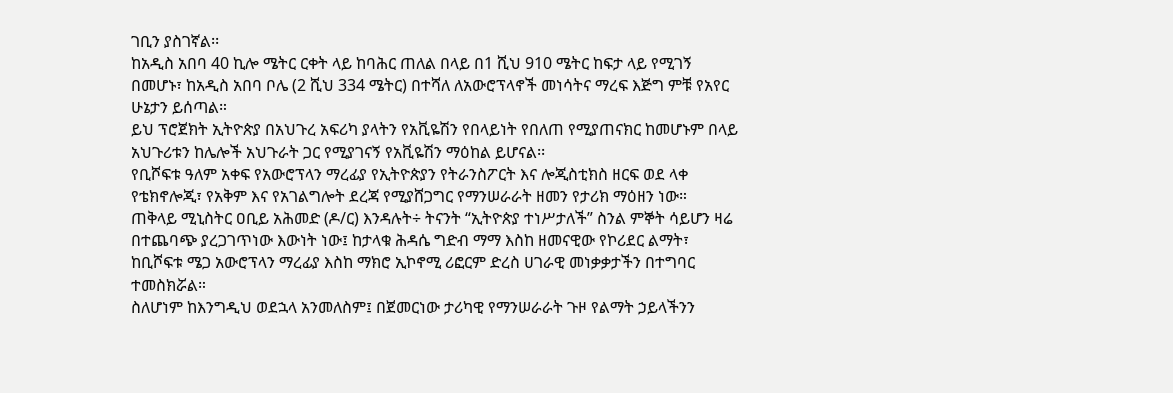ገቢን ያስገኛል፡፡
ከአዲስ አበባ 40 ኪሎ ሜትር ርቀት ላይ ከባሕር ጠለል በላይ በ1 ሺህ 910 ሜትር ከፍታ ላይ የሚገኝ በመሆኑ፣ ከአዲስ አበባ ቦሌ (2 ሺህ 334 ሜትር) በተሻለ ለአውሮፕላኖች መነሳትና ማረፍ እጅግ ምቹ የአየር ሁኔታን ይሰጣል።
ይህ ፕሮጀክት ኢትዮጵያ በአህጉረ አፍሪካ ያላትን የአቪዬሽን የበላይነት የበለጠ የሚያጠናክር ከመሆኑም በላይ አህጉሪቱን ከሌሎች አህጉራት ጋር የሚያገናኝ የአቪዬሽን ማዕከል ይሆናል፡፡
የቢሾፍቱ ዓለም አቀፍ የአውሮፕላን ማረፊያ የኢትዮጵያን የትራንስፖርት እና ሎጂስቲክስ ዘርፍ ወደ ላቀ የቴክኖሎጂ፣ የአቅም እና የአገልግሎት ደረጃ የሚያሸጋግር የማንሠራራት ዘመን የታሪክ ማዕዘን ነው።
ጠቅላይ ሚኒስትር ዐቢይ አሕመድ (ዶ/ር) እንዳሉት÷ ትናንት “ኢትዮጵያ ተነሥታለች” ስንል ምኞት ሳይሆን ዛሬ በተጨባጭ ያረጋገጥነው እውነት ነው፤ ከታላቁ ሕዳሴ ግድብ ማማ እስከ ዘመናዊው የኮሪደር ልማት፣ ከቢሾፍቱ ሜጋ አውሮፕላን ማረፊያ እስከ ማክሮ ኢኮኖሚ ሪፎርም ድረስ ሀገራዊ መነቃቃታችን በተግባር ተመስክሯል።
ስለሆነም ከእንግዲህ ወደኋላ አንመለስም፤ በጀመርነው ታሪካዊ የማንሠራራት ጉዞ የልማት ኃይላችንን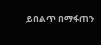ይበልጥ በማፋጠን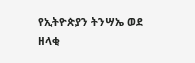የኢትዮጵያን ትንሣኤ ወደ ዘላቂ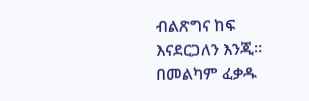ብልጽግና ከፍ እናደርጋለን እንጂ።
በመልካም ፈቃዱ